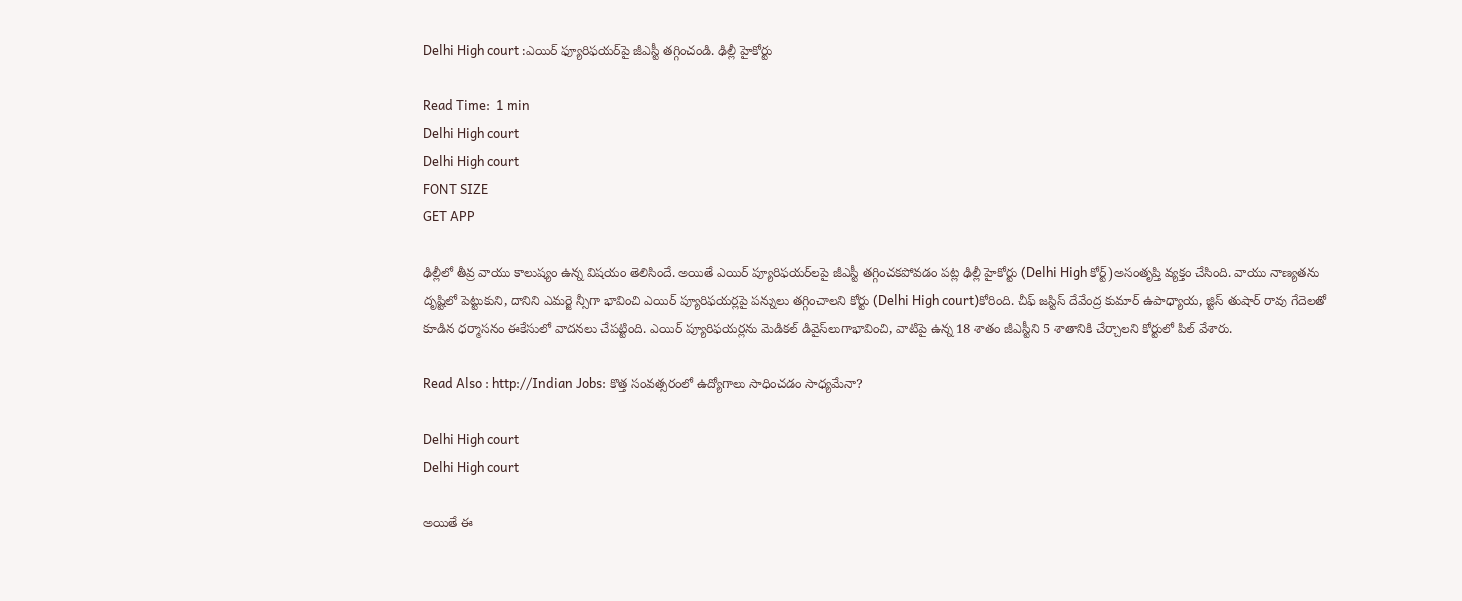Delhi High court :ఎయిర్ ఫ్యూరిఫ‌య‌ర్‌పై జీఎస్టీ త‌గ్గించండి. ఢిల్లీ హైకోర్టు

Read Time:  1 min
Delhi High court
Delhi High court
FONT SIZE
GET APP

ఢిల్లీలో తీవ్ర వాయు కాలుష్యం ఉన్న విష‌యం తెలిసిందే. అయితే ఎయిర్ ప్యూరిఫ‌య‌ర్‌ల‌పై జీఎస్టీ త‌గ్గించ‌క‌పోవ‌డం ప‌ట్ల ఢిల్లీ హైకోర్టు (Delhi High కోర్ట్)అసంతృప్తి వ్య‌క్తం చేసింది. వాయు నాణ్య‌త‌ను దృష్టిలో పెట్టుకుని, దానిని ఎమ‌ర్జె న్సీగా భావించి ఎయిర్ ప్యూరిఫ‌య‌ర్ల‌పై ప‌న్నులు త‌గ్గించాల‌ని కోర్టు (Delhi High court)కోరింది. చీఫ్ జ‌స్టిస్ దేవేంద్ర కుమార్ ఉపాధ్యాయ‌, జ్టిస్ తుషార్ రావు గేదెల‌తో కూడిన ధ‌ర్మాస‌నం ఈకేసులో వాద‌న‌లు చేప‌ట్టింది. ఎయిర్ ప్యూరిఫ‌య‌ర్ల‌ను మెడిక‌ల్ డివైస్‌లుగాభావించి, వాటిపై ఉన్న 18 శాతం జీఎస్టీని 5 శాతానికి చేర్చాల‌ని కోర్టులో పిల్ వేశారు.

Read Also : http://Indian Jobs: కొత్త సంవత్సరంలో ఉద్యోగాలు సాధించడం సాధ్యమేనా?

Delhi High court
Delhi High court

అయితే ఈ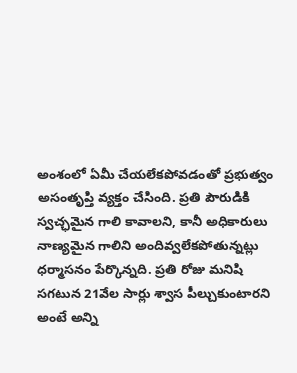అంశంలో ఏమీ చేయ‌లేక‌పోవ‌డంతో ప్ర‌భుత్వం అసంతృప్తి వ్య‌క్తం చేసింది. ప్ర‌తి పౌరుడికి స్వ‌చ్ఛ‌మైన గాలి కావాల‌ని, కానీ అధికారులు నాణ్య‌మైన గాలిని అందివ్వ‌లేక‌పోతున్న‌ట్లు ధ‌ర్మాస‌నం పేర్కొన్నది. ప్ర‌తి రోజు మ‌నిషి స‌గ‌టున 21వేల సార్లు శ్వాస పీల్చుకుంటారని అంటే అన్ని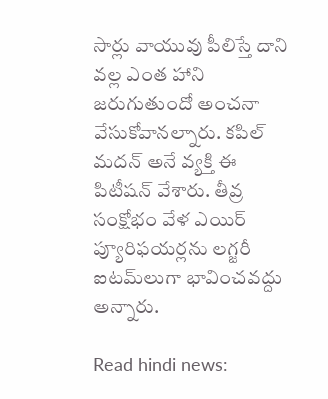సార్లు వాయువు పీలిస్తే దాని వ‌ల్ల ఎంత హాని జ‌రుగుతుందో అంచ‌నా వేసుకోవాన‌ల్నారు. క‌పిల్ మ‌ద‌న్ అనే వ్యక్తి ఈ పిటీష‌న్ వేశారు. తీవ్ర సంక్షోభం వేళ ఎయిర్ ప్యూరిఫ‌య‌ర్ల‌ను ల‌గ్జ‌రీ ఐట‌మ్‌లుగా భావించ‌వ‌ద్దు అన్నారు.

Read hindi news: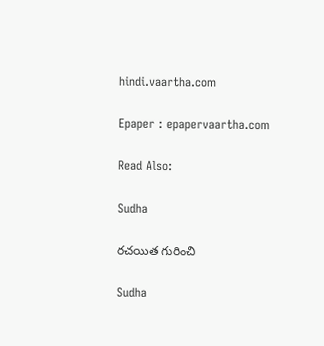hindi.vaartha.com

Epaper : epapervaartha.com

Read Also:

Sudha

రచయిత గురించి

Sudha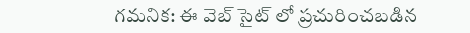గమనిక: ఈ వెబ్ సైట్ లో ప్రచురించబడిన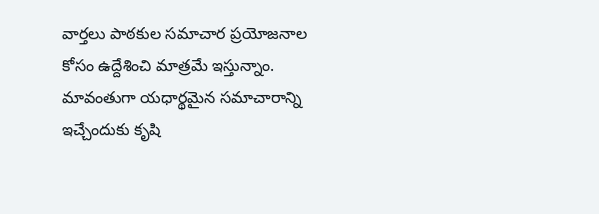వార్తలు పాఠకుల సమాచార ప్రయోజనాల కోసం ఉద్దేశించి మాత్రమే ఇస్తున్నాం. మావంతుగా యధార్థమైన సమాచారాన్ని ఇచ్చేందుకు కృషి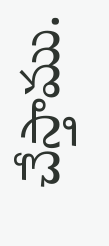చేస్తాము.